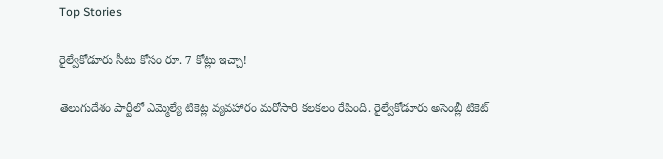Top Stories

రైల్వేకోడూరు సీటు కోసం రూ. 7 కోట్లు ఇచ్చా!

తెలుగుదేశం పార్టీలో ఎమ్మెల్యే టికెట్ల వ్యవహారం మరోసారి కలకలం రేపింది. రైల్వేకోడూరు అసెంబ్లీ టికెట్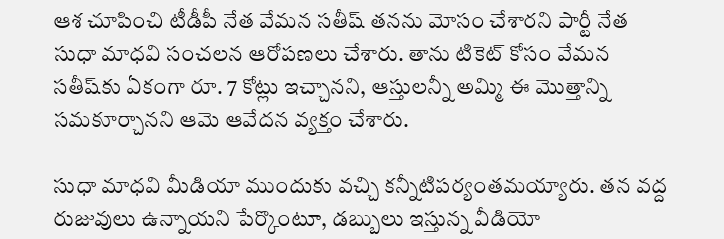ఆశ చూపించి టీడీపీ నేత వేమన సతీష్ తనను మోసం చేశారని పార్టీ నేత సుధా మాధవి సంచలన ఆరోపణలు చేశారు. తాను టికెట్ కోసం వేమన సతీష్‌కు ఏకంగా రూ. 7 కోట్లు ఇచ్చానని, ఆస్తులన్నీ అమ్మి ఈ మొత్తాన్ని సమకూర్చానని ఆమె ఆవేదన వ్యక్తం చేశారు.

సుధా మాధవి మీడియా ముందుకు వచ్చి కన్నీటిపర్యంతమయ్యారు. తన వద్ద రుజువులు ఉన్నాయని పేర్కొంటూ, డబ్బులు ఇస్తున్న వీడియో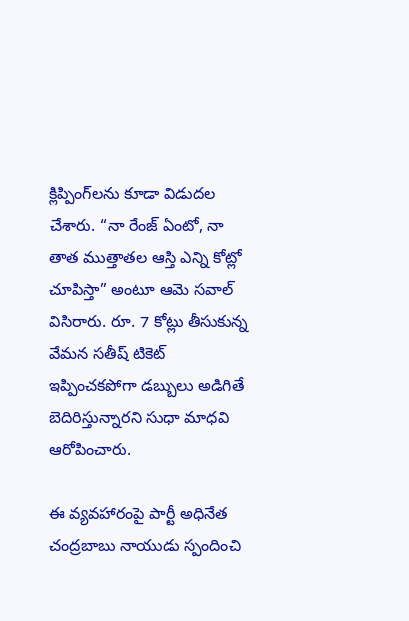క్లిప్పింగ్‌లను కూడా విడుదల చేశారు. “నా రేంజ్ ఏంటో, నా తాత ముత్తాతల ఆస్తి ఎన్ని కోట్లో చూపిస్తా” అంటూ ఆమె సవాల్ విసిరారు. రూ. 7 కోట్లు తీసుకున్న వేమన సతీష్ టికెట్ ఇప్పించకపోగా డబ్బులు అడిగితే బెదిరిస్తున్నారని సుధా మాధవి ఆరోపించారు.

ఈ వ్యవహారంపై పార్టీ అధినేత చంద్రబాబు నాయుడు స్పందించి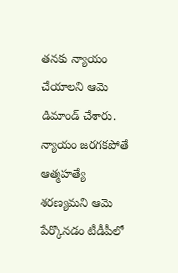తనకు న్యాయం చేయాలని ఆమె డిమాండ్ చేశారు. న్యాయం జరగకపోతే ఆత్మహత్యే శరణ్యమని ఆమె పేర్కొనడం టీడీపీలో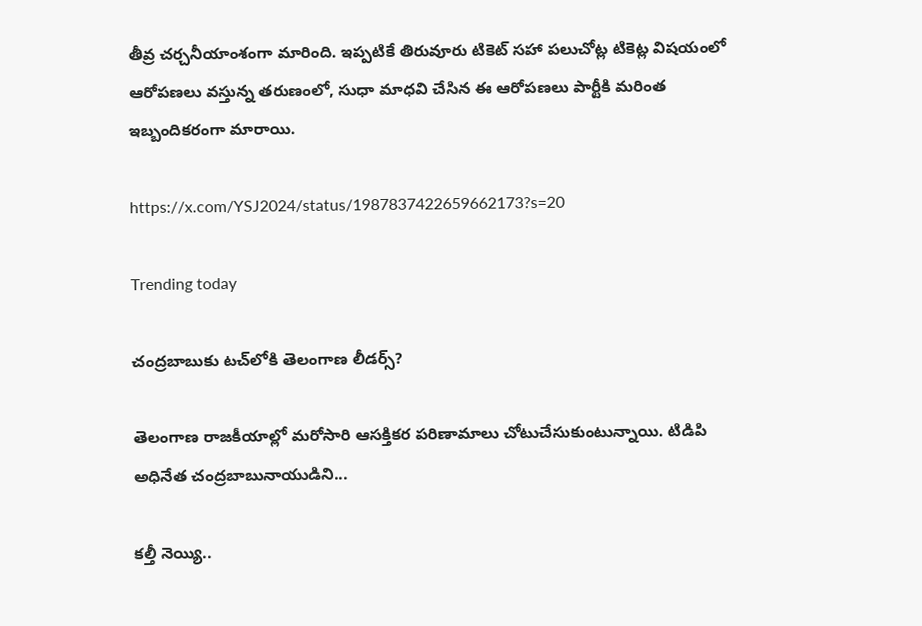తీవ్ర చర్చనీయాంశంగా మారింది. ఇప్పటికే తిరువూరు టికెట్‌ సహా పలుచోట్ల టికెట్ల విషయంలో ఆరోపణలు వస్తున్న తరుణంలో, సుధా మాధవి చేసిన ఈ ఆరోపణలు పార్టీకి మరింత ఇబ్బందికరంగా మారాయి.

https://x.com/YSJ2024/status/1987837422659662173?s=20

Trending today

చంద్రబాబుకు టచ్‌లోకి తెలంగాణ లీడర్స్?

తెలంగాణ రాజకీయాల్లో మరోసారి ఆసక్తికర పరిణామాలు చోటుచేసుకుంటున్నాయి. టిడిపి అధినేత చంద్రబాబునాయుడిని...

కల్తీ నెయ్యి..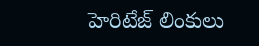హెరిటేజ్ లింకులు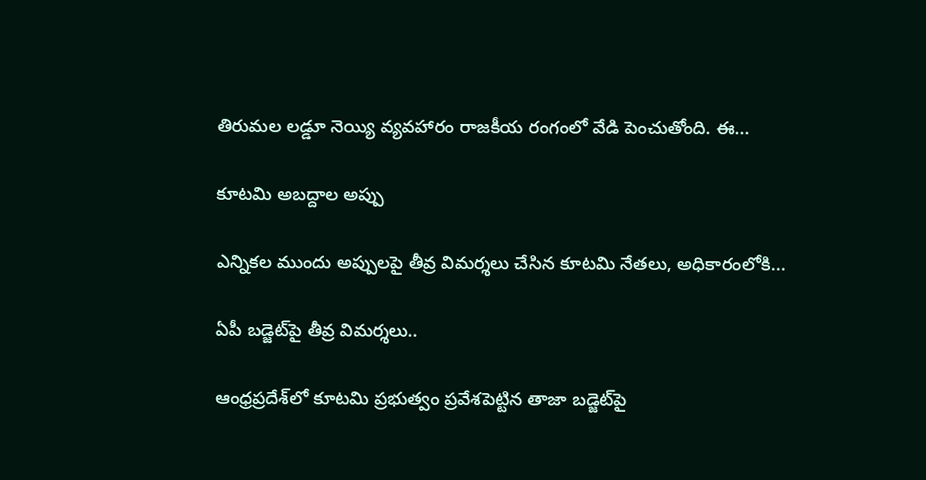తిరుమల లడ్డూ నెయ్యి వ్యవహారం రాజకీయ రంగంలో వేడి పెంచుతోంది. ఈ...

కూటమి అబద్దాల అప్పు

ఎన్నికల ముందు అప్పులపై తీవ్ర విమర్శలు చేసిన కూటమి నేతలు, అధికారంలోకి...

ఏపీ బడ్జెట్‌పై తీవ్ర విమర్శలు..

ఆంధ్రప్రదేశ్‌లో కూటమి ప్రభుత్వం ప్రవేశపెట్టిన తాజా బడ్జెట్‌పై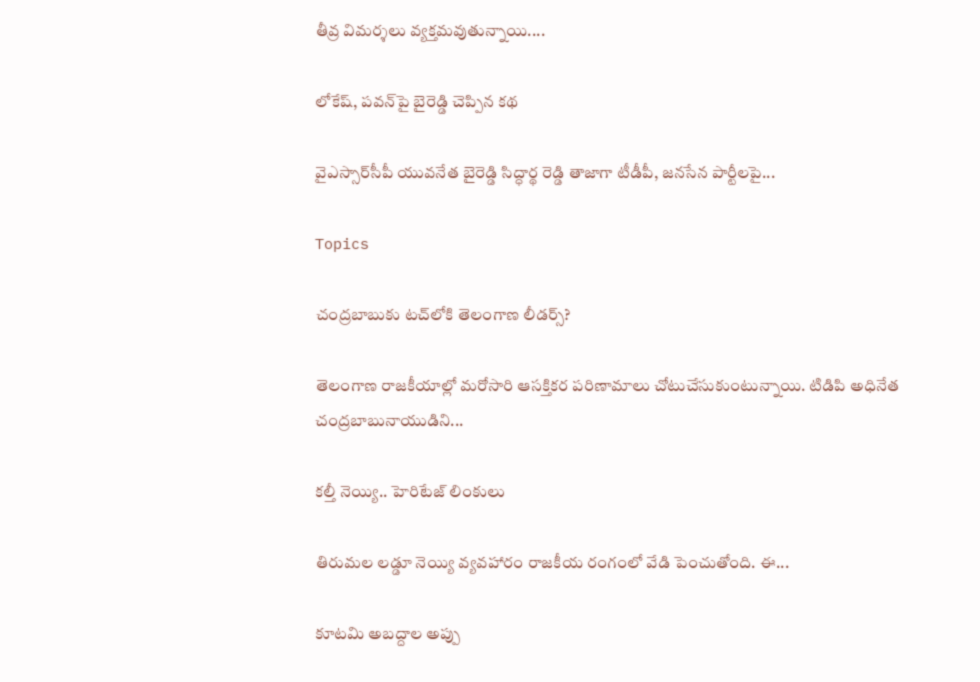తీవ్ర విమర్శలు వ్యక్తమవుతున్నాయి....

లోకేష్‌, పవన్‌పై బైరెడ్డి చెప్పిన కథ

వైఎస్సార్‌సీపీ యువనేత బైరెడ్డి సిద్ధార్థ రెడ్డి తాజాగా టీడీపీ, జనసేన పార్టీలపై...

Topics

చంద్రబాబుకు టచ్‌లోకి తెలంగాణ లీడర్స్?

తెలంగాణ రాజకీయాల్లో మరోసారి ఆసక్తికర పరిణామాలు చోటుచేసుకుంటున్నాయి. టిడిపి అధినేత చంద్రబాబునాయుడిని...

కల్తీ నెయ్యి.. హెరిటేజ్ లింకులు

తిరుమల లడ్డూ నెయ్యి వ్యవహారం రాజకీయ రంగంలో వేడి పెంచుతోంది. ఈ...

కూటమి అబద్దాల అప్పు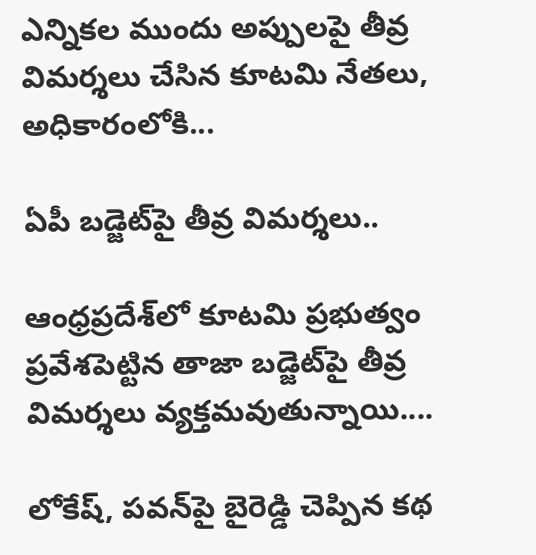ఎన్నికల ముందు అప్పులపై తీవ్ర విమర్శలు చేసిన కూటమి నేతలు, అధికారంలోకి...

ఏపీ బడ్జెట్‌పై తీవ్ర విమర్శలు..

ఆంధ్రప్రదేశ్‌లో కూటమి ప్రభుత్వం ప్రవేశపెట్టిన తాజా బడ్జెట్‌పై తీవ్ర విమర్శలు వ్యక్తమవుతున్నాయి....

లోకేష్‌, పవన్‌పై బైరెడ్డి చెప్పిన కథ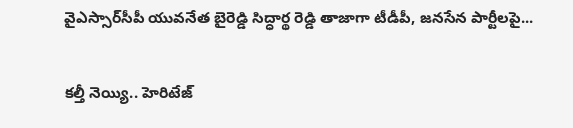వైఎస్సార్‌సీపీ యువనేత బైరెడ్డి సిద్ధార్థ రెడ్డి తాజాగా టీడీపీ, జనసేన పార్టీలపై...

కల్తీ నెయ్యి.. హెరిటేజ్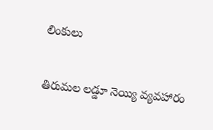లింకులు

తిరుమల లడ్డూ నెయ్యి వ్యవహారం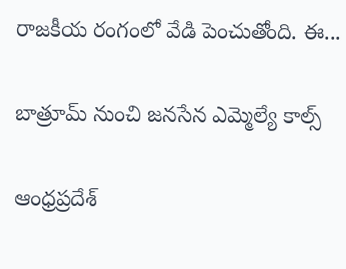రాజకీయ రంగంలో వేడి పెంచుతోంది. ఈ...

బాత్రూమ్ నుంచి జ‌న‌సేన ఎమ్మెల్యే కాల్స్

ఆంధ్రప్రదేశ్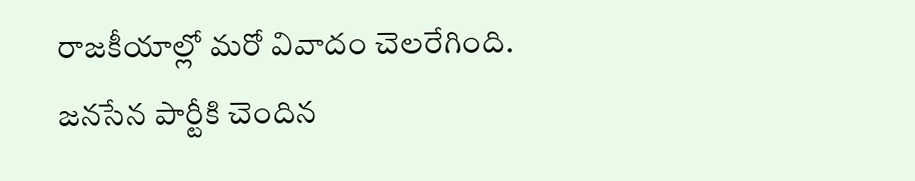రాజకీయాల్లో మరో వివాదం చెలరేగింది. జనసేన పార్టీకి చెందిన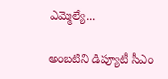ఎమ్మెల్యే...

అంబటిని డిప్యూటీ సీఎం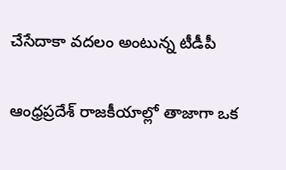చేసేదాకా వదలం అంటున్న టీడీపీ

ఆంధ్రప్రదేశ్ రాజకీయాల్లో తాజాగా ఒక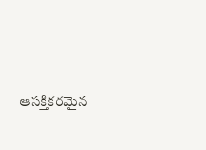ఆసక్తికరమైన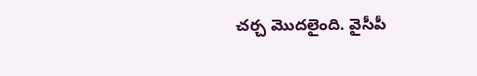చర్చ మొదలైంది. వైసీపీ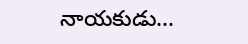నాయకుడు...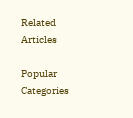Related Articles

Popular Categories